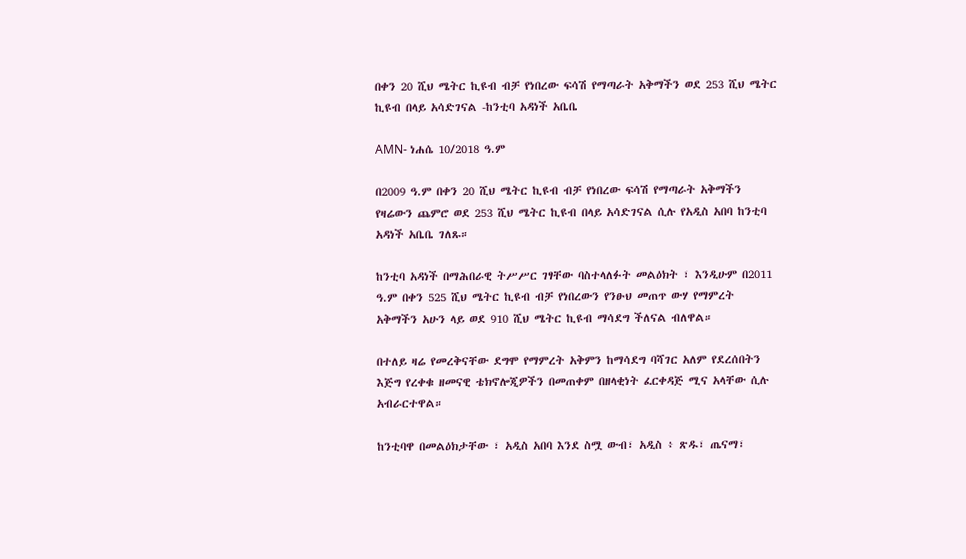በቀን 20 ሺህ ሜትር ኪዩብ ብቻ የነበረው ፍሳሽ የማጣራት አቅማችን ወደ 253 ሺህ ሜትር ኪዩብ በላይ አሳድገናል -ከንቲባ አዳነች አቤቤ

AMN- ነሐሴ 10/2018 ዓ.ም

በ2009 ዓ.ም በቀን 20 ሺህ ሜትር ኪዩብ ብቻ የነበረው ፍሳሽ የማጣራት አቅማችን የዛሬውን ጨምሮ ወደ 253 ሺህ ሜትር ኪዩብ በላይ አሳድገናል ሲሉ የአዲስ አበባ ከንቲባ አዳነች አቤቤ ገለጹ።

ከንቲባ አዳነች በማሕበራዊ ትሥሥር ገፃቸው ባስተላለፉት መልዕክት ፣ እንዲሁም በ2011 ዓ.ም በቀን 525 ሺህ ሜትር ኪዩብ ብቻ የነበረውን የንፁህ መጠጥ ውሃ የማምረት አቅማችን አሁን ላይ ወደ 910 ሺህ ሜትር ኪዩብ ማሳደግ ችለናል ብለዋል።

በተለይ ዛሬ የመረቅናቸው ደግሞ የማምረት አቅምን ከማሳደግ ባሻገር አለም የደረሰበትን እጅግ የረቀቁ ዘመናዊ ቴክኖሎጂዎችን በመጠቀም በዘላቂነት ፈርቀዳጅ ሚና አላቸው ሲሉ አብራርተዋል።

ከንቲባዋ በመልዕክታቸው ፣ አዲስ አበባ እንደ ስሟ ውብ፣ አዲስ ፥ ጽዱ፣ ጤናማ፣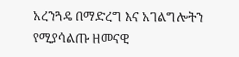አረንጓዴ በማድረግ እና አገልግሎትን የሚያሳልጡ ዘመናዊ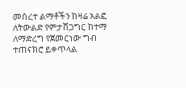መሰረተ ልማቶችን ከዛሬ አልፎ ለትውልድ የምታሸጋግር ከተማ ለማድረግ የጀመርነው ግብ ተጠናክሮ ይቀጥላል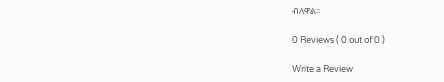ብለዋል።

0 Reviews ( 0 out of 0 )

Write a Review